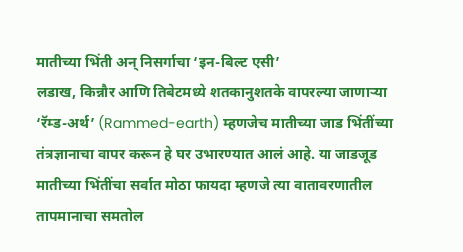मातीच्या भिंती अन् निसर्गाचा ‘इन-बिल्ट एसी’
लडाख, किन्नौर आणि तिबेटमध्ये शतकानुशतके वापरल्या जाणाऱ्या ‘रॅम्ड-अर्थ’ (Rammed-earth) म्हणजेच मातीच्या जाड भिंतींच्या तंत्रज्ञानाचा वापर करून हे घर उभारण्यात आलं आहे. या जाडजूड मातीच्या भिंतींचा सर्वात मोठा फायदा म्हणजे त्या वातावरणातील तापमानाचा समतोल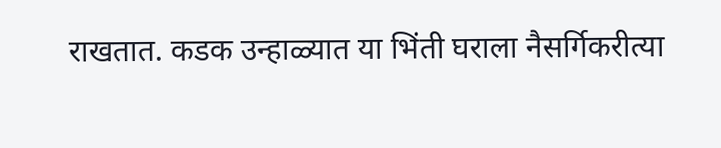राखतात. कडक उन्हाळ्यात या भिंती घराला नैसर्गिकरीत्या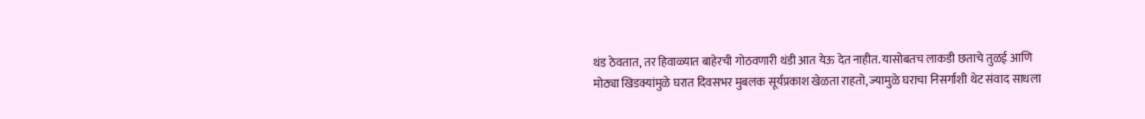थंड ठेवतात, तर हिवाळ्यात बाहेरची गोठवणारी थंडी आत येऊ देत नाहीत. यासोबतच लाकडी छताचे तुळई आणि मोठ्या खिडक्यांमुळे घरात दिवसभर मुबलक सूर्यप्रकाश खेळता राहतो, ज्यामुळे घराचा निसर्गाशी थेट संवाद साधला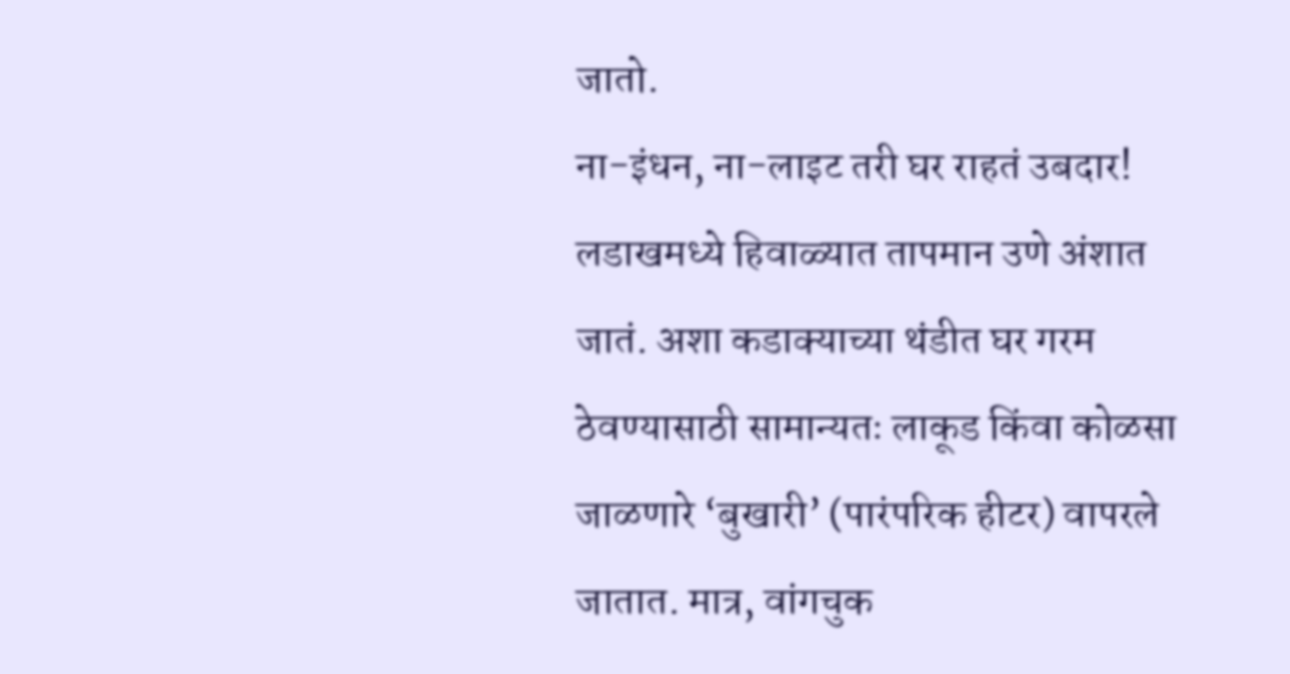जातो.
ना-इंधन, ना-लाइट तरी घर राहतं उबदार!
लडाखमध्ये हिवाळ्यात तापमान उणे अंशात जातं. अशा कडाक्याच्या थंडीत घर गरम ठेवण्यासाठी सामान्यतः लाकूड किंवा कोळसा जाळणारे ‘बुखारी’ (पारंपरिक हीटर) वापरले जातात. मात्र, वांगचुक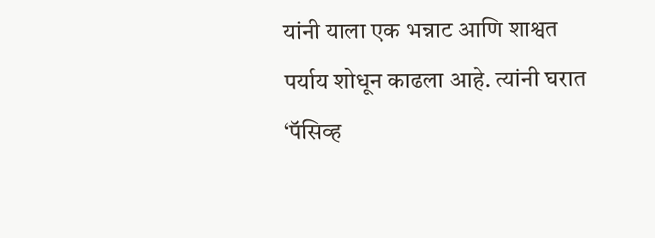यांनी याला एक भन्नाट आणि शाश्वत पर्याय शोधून काढला आहे. त्यांनी घरात ‘पॅसिव्ह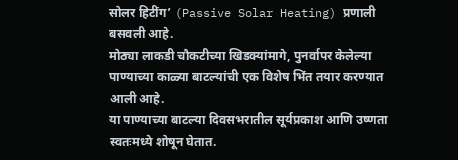सोलर हिटींग’ (Passive Solar Heating) प्रणाली बसवली आहे.
मोठ्या लाकडी चौकटीच्या खिडक्यांमागे, पुनर्वापर केलेल्या पाण्याच्या काळ्या बाटल्यांची एक विशेष भिंत तयार करण्यात आली आहे.
या पाण्याच्या बाटल्या दिवसभरातील सूर्यप्रकाश आणि उष्णता स्वतःमध्ये शोषून घेतात.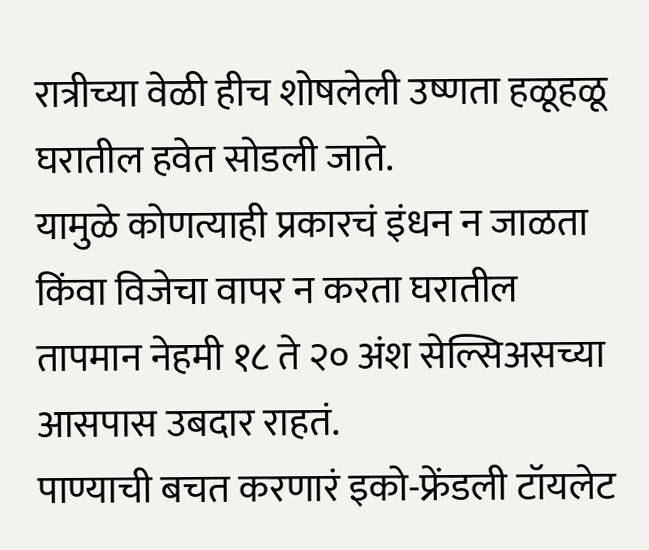रात्रीच्या वेळी हीच शोषलेली उष्णता हळूहळू घरातील हवेत सोडली जाते.
यामुळे कोणत्याही प्रकारचं इंधन न जाळता किंवा विजेचा वापर न करता घरातील तापमान नेहमी १८ ते २० अंश सेल्सिअसच्या आसपास उबदार राहतं.
पाण्याची बचत करणारं इको-फ्रेंडली टॉयलेट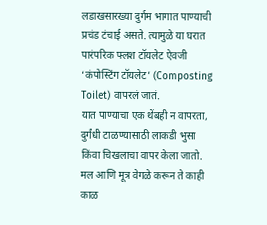लडाखसारख्या दुर्गम भागात पाण्याची प्रचंड टंचाई असते. त्यामुळे या घरात पारंपरिक फ्लश टॉयलेट ऐवजी ‘कंपोस्टिंग टॉयलेट’ (Composting Toilet) वापरलं जातं.
यात पाण्याचा एक थेंबही न वापरता, दुर्गंधी टाळण्यासाठी लाकडी भुसा किंवा चिखलाचा वापर केला जातो.
मल आणि मूत्र वेगळे करून ते काही काळ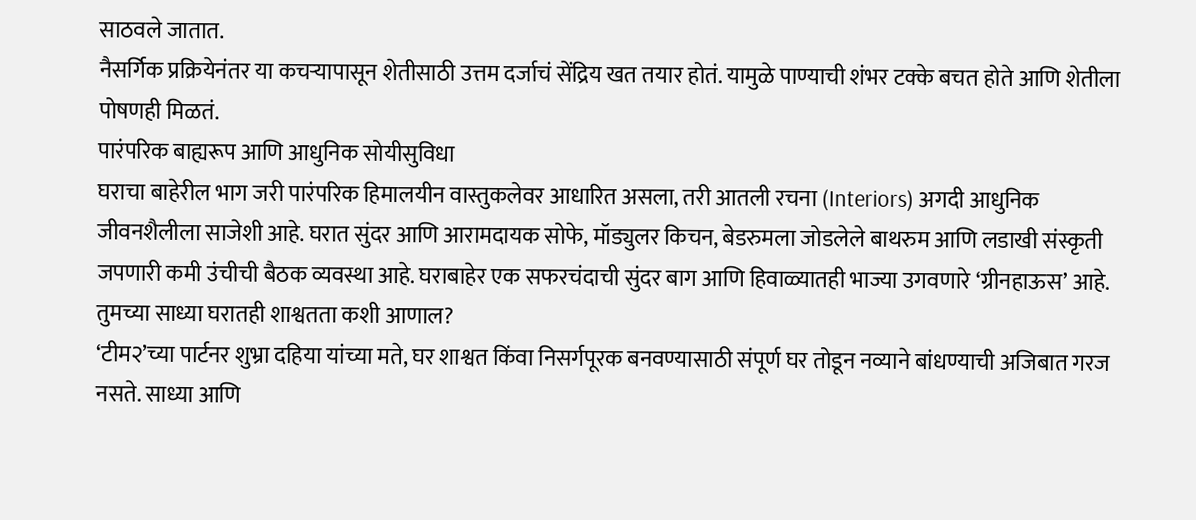साठवले जातात.
नैसर्गिक प्रक्रियेनंतर या कचऱ्यापासून शेतीसाठी उत्तम दर्जाचं सेंद्रिय खत तयार होतं. यामुळे पाण्याची शंभर टक्के बचत होते आणि शेतीला पोषणही मिळतं.
पारंपरिक बाह्यरूप आणि आधुनिक सोयीसुविधा
घराचा बाहेरील भाग जरी पारंपरिक हिमालयीन वास्तुकलेवर आधारित असला, तरी आतली रचना (Interiors) अगदी आधुनिक जीवनशैलीला साजेशी आहे. घरात सुंदर आणि आरामदायक सोफे, मॉड्युलर किचन, बेडरुमला जोडलेले बाथरुम आणि लडाखी संस्कृती जपणारी कमी उंचीची बैठक व्यवस्था आहे. घराबाहेर एक सफरचंदाची सुंदर बाग आणि हिवाळ्यातही भाज्या उगवणारे ‘ग्रीनहाऊस’ आहे.
तुमच्या साध्या घरातही शाश्वतता कशी आणाल?
‘टीम२’च्या पार्टनर शुभ्रा दहिया यांच्या मते, घर शाश्वत किंवा निसर्गपूरक बनवण्यासाठी संपूर्ण घर तोडून नव्याने बांधण्याची अजिबात गरज नसते. साध्या आणि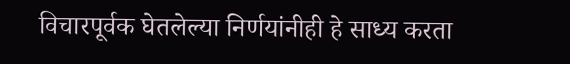विचारपूर्वक घेतलेल्या निर्णयांनीही हे साध्य करता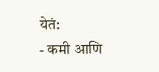येतं:
- कमी आणि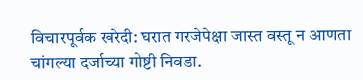विचारपूर्वक खरेदी: घरात गरजेपेक्षा जास्त वस्तू न आणता चांगल्या दर्जाच्या गोष्टी निवडा.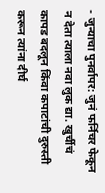- जुन्याचा पुनर्वापर: जुनं फर्निचर फेकून न देता त्याला नवा लुक द्या. खुर्चीचं कापड बदलून किंवा कपाटांची दुरुस्ती करून त्यांना दीर्घ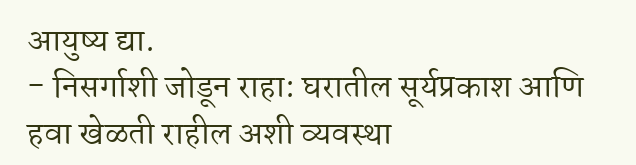आयुष्य द्या.
- निसर्गाशी जोडून राहा: घरातील सूर्यप्रकाश आणि हवा खेळती राहील अशी व्यवस्था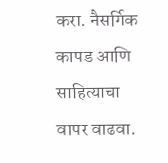करा. नैसर्गिक कापड आणि साहित्याचा वापर वाढवा.